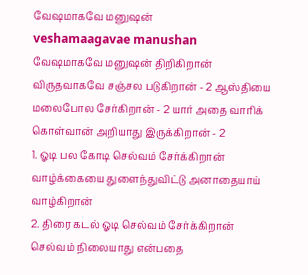வேஷமாகவே மனுஷன்
veshamaagavae manushan
வேஷமாகவே மனுஷன் திறிகிறான் விருதவாகவே சஞ்சல படுகிறான் - 2 ஆஸ்தியை மலைபோல சேர்கிறான் - 2 யார் அதை வாரிக் கொள்வான் அறியாது இருக்கிறான் - 2
1. ஓடி பல கோடி செல்வம் சேர்க்கிறான் வாழ்க்கையை துளைந்துவிட்டு அனாதையாய் வாழ்கிறான்
2. திரை கடல் ஓடி செல்வம் சேர்க்கிறான் செல்வம் நிலையாது என்பதை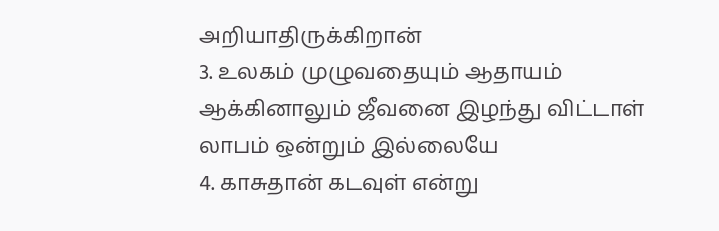அறியாதிருக்கிறான்
3. உலகம் முழுவதையும் ஆதாயம் ஆக்கினாலும் ஜீவனை இழந்து விட்டாள் லாபம் ஒன்றும் இல்லையே
4. காசுதான் கடவுள் என்று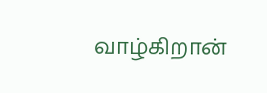வாழ்கிறான்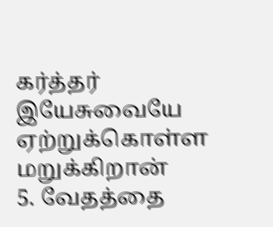கர்த்தர் இயேசுவையே ஏற்றுக்கொள்ள மறுக்கிறான்
5. வேதத்தை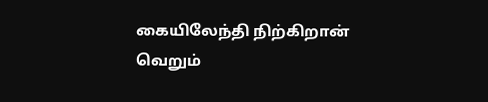கையிலேந்தி நிற்கிறான் வெறும்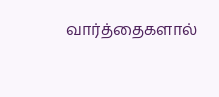வார்த்தைகளால்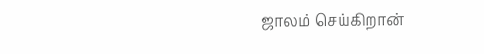ஜாலம் செய்கிறான்